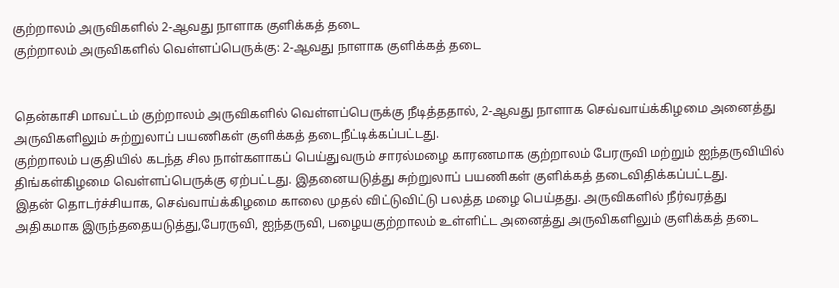குற்றாலம் அருவிகளில் 2-ஆவது நாளாக குளிக்கத் தடை
குற்றாலம் அருவிகளில் வெள்ளப்பெருக்கு: 2-ஆவது நாளாக குளிக்கத் தடை


தென்காசி மாவட்டம் குற்றாலம் அருவிகளில் வெள்ளப்பெருக்கு நீடித்ததால், 2-ஆவது நாளாக செவ்வாய்க்கிழமை அனைத்து அருவிகளிலும் சுற்றுலாப் பயணிகள் குளிக்கத் தடைநீட்டிக்கப்பட்டது.
குற்றாலம் பகுதியில் கடந்த சில நாள்களாகப் பெய்துவரும் சாரல்மழை காரணமாக குற்றாலம் பேரருவி மற்றும் ஐந்தருவியில்
திங்கள்கிழமை வெள்ளப்பெருக்கு ஏற்பட்டது. இதனையடுத்து சுற்றுலாப் பயணிகள் குளிக்கத் தடைவிதிக்கப்பட்டது.
இதன் தொடர்ச்சியாக, செவ்வாய்க்கிழமை காலை முதல் விட்டுவிட்டு பலத்த மழை பெய்தது. அருவிகளில் நீர்வரத்து அதிகமாக இருந்ததையடுத்து,பேரருவி, ஐந்தருவி, பழையகுற்றாலம் உள்ளிட்ட அனைத்து அருவிகளிலும் குளிக்கத் தடை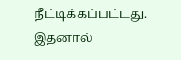நீட்டிக்கப்பட்டது. இதனால்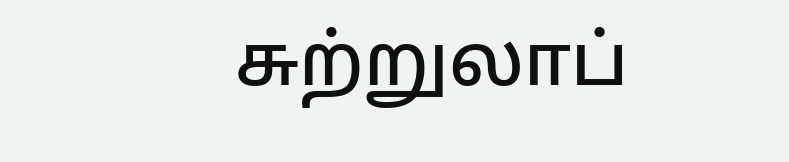சுற்றுலாப்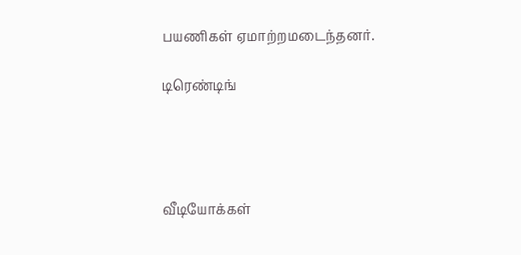பயணிகள் ஏமாற்றமடைந்தனர்.

டிரெண்டிங்




வீடியோக்கள்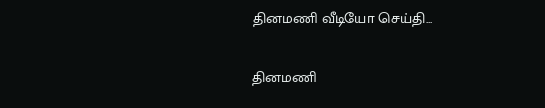தினமணி வீடியோ செய்தி...

தினமணி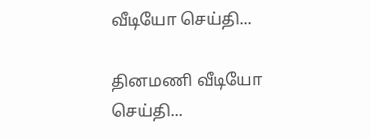வீடியோ செய்தி...

தினமணி வீடியோ செய்தி...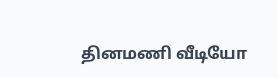தினமணி வீடியோ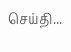செய்தி...